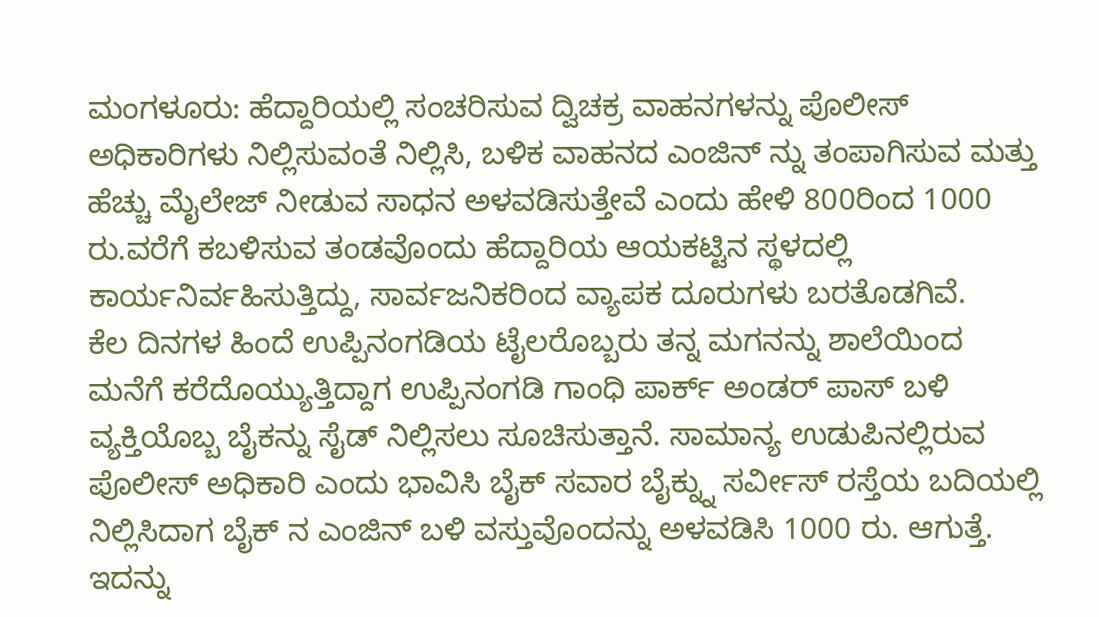ಮಂಗಳೂರು: ಹೆದ್ದಾರಿಯಲ್ಲಿ ಸಂಚರಿಸುವ ದ್ವಿಚಕ್ರ ವಾಹನಗಳನ್ನು ಪೊಲೀಸ್ ಅಧಿಕಾರಿಗಳು ನಿಲ್ಲಿಸುವಂತೆ ನಿಲ್ಲಿಸಿ, ಬಳಿಕ ವಾಹನದ ಎಂಜಿನ್ ನ್ನು ತಂಪಾಗಿಸುವ ಮತ್ತು ಹೆಚ್ಚು ಮೈಲೇಜ್ ನೀಡುವ ಸಾಧನ ಅಳವಡಿಸುತ್ತೇವೆ ಎಂದು ಹೇಳಿ 800ರಿಂದ 1000 ರು.ವರೆಗೆ ಕಬಳಿಸುವ ತಂಡವೊಂದು ಹೆದ್ದಾರಿಯ ಆಯಕಟ್ಟಿನ ಸ್ಥಳದಲ್ಲಿ ಕಾರ್ಯನಿರ್ವಹಿಸುತ್ತಿದ್ದು, ಸಾರ್ವಜನಿಕರಿಂದ ವ್ಯಾಪಕ ದೂರುಗಳು ಬರತೊಡಗಿವೆ.
ಕೆಲ ದಿನಗಳ ಹಿಂದೆ ಉಪ್ಪಿನಂಗಡಿಯ ಟೈಲರೊಬ್ಬರು ತನ್ನ ಮಗನನ್ನು ಶಾಲೆಯಿಂದ ಮನೆಗೆ ಕರೆದೊಯ್ಯುತ್ತಿದ್ದಾಗ ಉಪ್ಪಿನಂಗಡಿ ಗಾಂಧಿ ಪಾರ್ಕ್ ಅಂಡರ್ ಪಾಸ್ ಬಳಿ ವ್ಯಕ್ತಿಯೊಬ್ಬ ಬೈಕನ್ನು ಸೈಡ್ ನಿಲ್ಲಿಸಲು ಸೂಚಿಸುತ್ತಾನೆ. ಸಾಮಾನ್ಯ ಉಡುಪಿನಲ್ಲಿರುವ ಪೊಲೀಸ್ ಅಧಿಕಾರಿ ಎಂದು ಭಾವಿಸಿ ಬೈಕ್ ಸವಾರ ಬೈಕ್ನ್ನು ಸರ್ವೀಸ್ ರಸ್ತೆಯ ಬದಿಯಲ್ಲಿ ನಿಲ್ಲಿಸಿದಾಗ ಬೈಕ್ ನ ಎಂಜಿನ್ ಬಳಿ ವಸ್ತುವೊಂದನ್ನು ಅಳವಡಿಸಿ 1000 ರು. ಆಗುತ್ತೆ. ಇದನ್ನು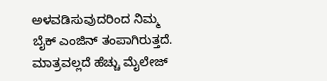ಅಳವಡಿಸುವುದರಿಂದ ನಿಮ್ಮ ಬೈಕ್ ಎಂಜಿನ್ ತಂಪಾಗಿರುತ್ತದೆ. ಮಾತ್ರವಲ್ಲದೆ ಹೆಚ್ಚು ಮೈಲೇಜ್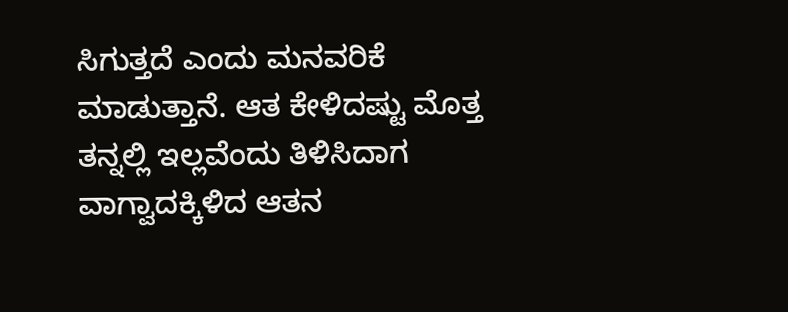ಸಿಗುತ್ತದೆ ಎಂದು ಮನವರಿಕೆ ಮಾಡುತ್ತಾನೆ. ಆತ ಕೇಳಿದಷ್ಟು ಮೊತ್ತ ತನ್ನಲ್ಲಿ ಇಲ್ಲವೆಂದು ತಿಳಿಸಿದಾಗ ವಾಗ್ವಾದಕ್ಕಿಳಿದ ಆತನ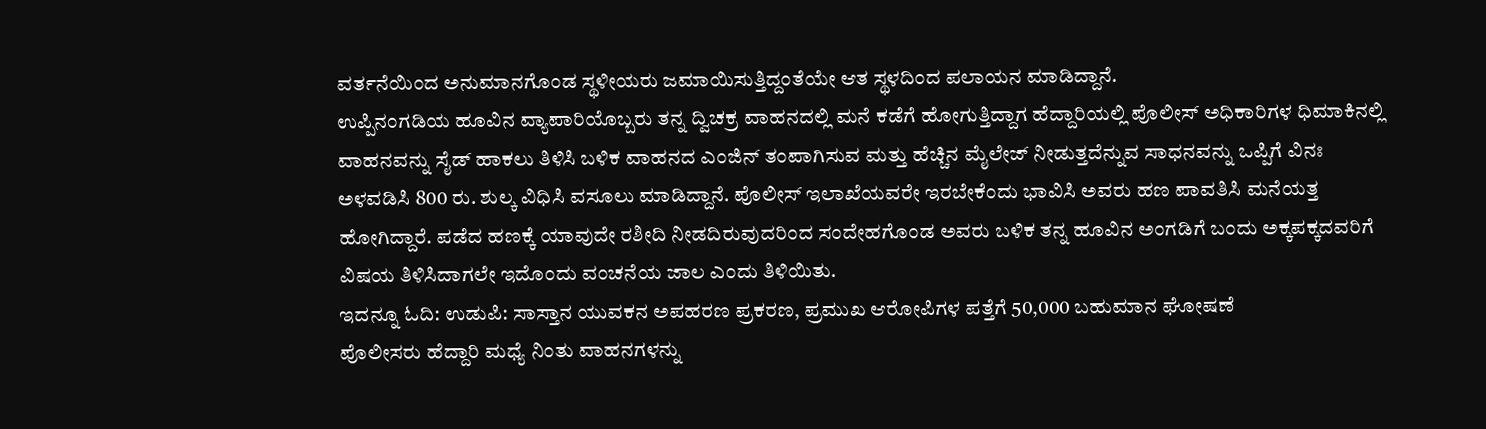ವರ್ತನೆಯಿಂದ ಅನುಮಾನಗೊಂಡ ಸ್ಥಳೀಯರು ಜಮಾಯಿಸುತ್ತಿದ್ದಂತೆಯೇ ಆತ ಸ್ಥಳದಿಂದ ಪಲಾಯನ ಮಾಡಿದ್ದಾನೆ.
ಉಪ್ಪಿನಂಗಡಿಯ ಹೂವಿನ ವ್ಯಾಪಾರಿಯೊಬ್ಬರು ತನ್ನ ದ್ವಿಚಕ್ರ ವಾಹನದಲ್ಲಿ ಮನೆ ಕಡೆಗೆ ಹೋಗುತ್ತಿದ್ದಾಗ ಹೆದ್ದಾರಿಯಲ್ಲಿ ಪೊಲೀಸ್ ಅಧಿಕಾರಿಗಳ ಧಿಮಾಕಿನಲ್ಲಿ ವಾಹನವನ್ನು ಸೈಡ್ ಹಾಕಲು ತಿಳಿಸಿ ಬಳಿಕ ವಾಹನದ ಎಂಜಿನ್ ತಂಪಾಗಿಸುವ ಮತ್ತು ಹೆಚ್ಚಿನ ಮೈಲೇಜ್ ನೀಡುತ್ತದೆನ್ನುವ ಸಾಧನವನ್ನು ಒಪ್ಪಿಗೆ ವಿನಃ ಅಳವಡಿಸಿ 800 ರು. ಶುಲ್ಕ ವಿಧಿಸಿ ವಸೂಲು ಮಾಡಿದ್ದಾನೆ. ಪೊಲೀಸ್ ಇಲಾಖೆಯವರೇ ಇರಬೇಕೆಂದು ಭಾವಿಸಿ ಅವರು ಹಣ ಪಾವತಿಸಿ ಮನೆಯತ್ತ ಹೋಗಿದ್ದಾರೆ. ಪಡೆದ ಹಣಕ್ಕೆ ಯಾವುದೇ ರಶೀದಿ ನೀಡದಿರುವುದರಿಂದ ಸಂದೇಹಗೊಂಡ ಅವರು ಬಳಿಕ ತನ್ನ ಹೂವಿನ ಅಂಗಡಿಗೆ ಬಂದು ಅಕ್ಕಪಕ್ಕದವರಿಗೆ ವಿಷಯ ತಿಳಿಸಿದಾಗಲೇ ಇದೊಂದು ವಂಚನೆಯ ಜಾಲ ಎಂದು ತಿಳಿಯಿತು.
ಇದನ್ನೂ ಓದಿ: ಉಡುಪಿ: ಸಾಸ್ತಾನ ಯುವಕನ ಅಪಹರಣ ಪ್ರಕರಣ, ಪ್ರಮುಖ ಆರೋಪಿಗಳ ಪತ್ತೆಗೆ 50,000 ಬಹುಮಾನ ಘೋಷಣೆ
ಪೊಲೀಸರು ಹೆದ್ದಾರಿ ಮಧ್ಯೆ ನಿಂತು ವಾಹನಗಳನ್ನು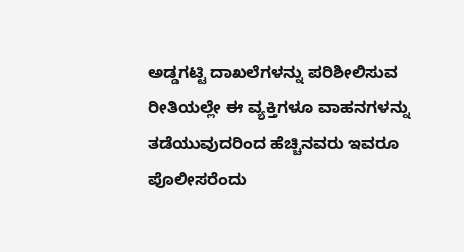ಅಡ್ಡಗಟ್ಟಿ ದಾಖಲೆಗಳನ್ನು ಪರಿಶೀಲಿಸುವ ರೀತಿಯಲ್ಲೇ ಈ ವ್ಯಕ್ತಿಗಳೂ ವಾಹನಗಳನ್ನು ತಡೆಯುವುದರಿಂದ ಹೆಚ್ಚಿನವರು ಇವರೂ ಪೊಲೀಸರೆಂದು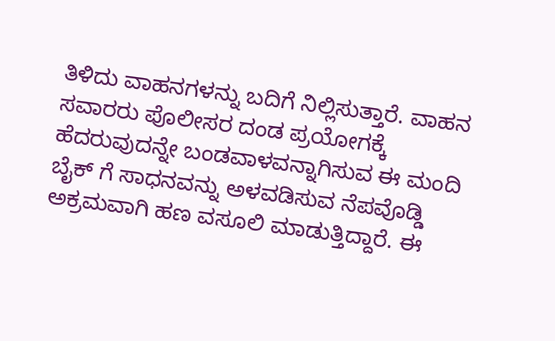ತಿಳಿದು ವಾಹನಗಳನ್ನು ಬದಿಗೆ ನಿಲ್ಲಿಸುತ್ತಾರೆ. ವಾಹನ ಸವಾರರು ಪೊಲೀಸರ ದಂಡ ಪ್ರಯೋಗಕ್ಕೆ ಹೆದರುವುದನ್ನೇ ಬಂಡವಾಳವನ್ನಾಗಿಸುವ ಈ ಮಂದಿ ಬೈಕ್ ಗೆ ಸಾಧನವನ್ನು ಅಳವಡಿಸುವ ನೆಪವೊಡ್ಡಿ ಅಕ್ರಮವಾಗಿ ಹಣ ವಸೂಲಿ ಮಾಡುತ್ತಿದ್ದಾರೆ. ಈ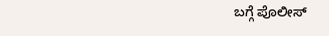ಬಗ್ಗೆ ಪೊಲೀಸ್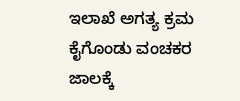ಇಲಾಖೆ ಅಗತ್ಯ ಕ್ರಮ ಕೈಗೊಂಡು ವಂಚಕರ ಜಾಲಕ್ಕೆ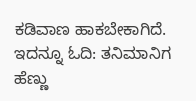ಕಡಿವಾಣ ಹಾಕಬೇಕಾಗಿದೆ.
ಇದನ್ನೂ ಓದಿ: ತನಿಮಾನಿಗ ಹೆಣ್ಣು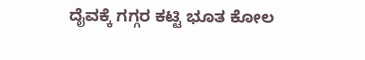ದೈವಕ್ಕೆ ಗಗ್ಗರ ಕಟ್ಟಿ ಭೂತ ಕೋಲ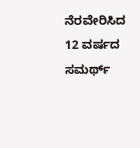ನೆರವೇರಿಸಿದ 12 ವರ್ಷದ ಸಮರ್ಥ್